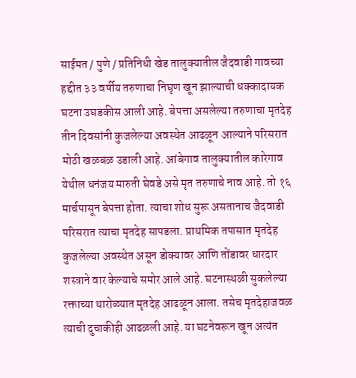साईमत / पुणे / प्रतिनिधी खेड तालुक्यातील जैदवाडी गावच्या हद्दीत ३३ वर्षीय तरुणाचा निघृण खून झाल्याची धक्कादायक घटना उघडकीस आली आहे. बेपत्ता असलेल्या तरुणाचा मृतदेह तीन दिवसांनी कुजलेल्या अवस्थेत आढळून आल्याने परिसरात मोठी खळबळ उडाली आहे. आंबेगाव तालुक्यातील कारेगाव येथील धनंजय मारुती घेवडे असे मृत तरुणाचे नाव आहे. तो १६ मार्चपासून बेपत्ता होता. त्याचा शोध सुरू असतानाच जैदवाडी परिसरात त्याचा मृतदेह सापडला. प्राथमिक तपासात मृतदेह कुजलेल्या अवस्थेत असून डोक्यावर आणि तोंडावर धारदार शस्त्राने वार केल्याचे समोर आले आहे. घटनास्थळी सुकलेल्या रक्ताच्या थारोळ्यात मृतदेह आढळून आला. तसेच मृतदेहाजवळ त्याची दुचाकीही आढळली आहे. या घटनेवरून खून अत्यंत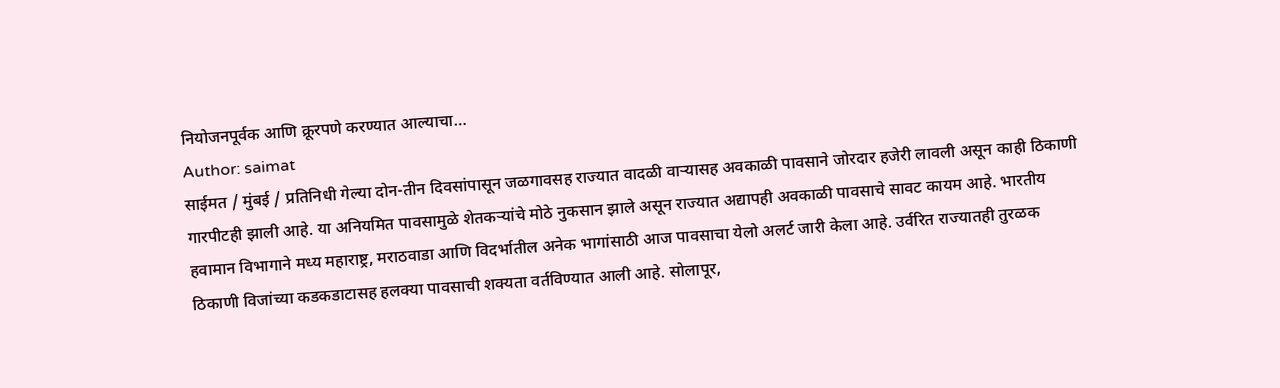नियोजनपूर्वक आणि क्रूरपणे करण्यात आल्याचा…
Author: saimat
साईमत / मुंबई / प्रतिनिधी गेल्या दोन-तीन दिवसांपासून जळगावसह राज्यात वादळी वाऱ्यासह अवकाळी पावसाने जोरदार हजेरी लावली असून काही ठिकाणी गारपीटही झाली आहे. या अनियमित पावसामुळे शेतकऱ्यांचे मोठे नुकसान झाले असून राज्यात अद्यापही अवकाळी पावसाचे सावट कायम आहे. भारतीय हवामान विभागाने मध्य महाराष्ट्र, मराठवाडा आणि विदर्भातील अनेक भागांसाठी आज पावसाचा येलो अलर्ट जारी केला आहे. उर्वरित राज्यातही तुरळक ठिकाणी विजांच्या कडकडाटासह हलक्या पावसाची शक्यता वर्तविण्यात आली आहे. सोलापूर,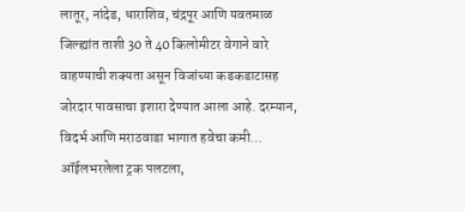लातूर, नांदेड, धाराशिव, चंद्रपूर आणि यवतमाळ जिल्ह्यांत ताशी 30 ते 40 किलोमीटर वेगाने वारे वाहण्याची शक्यता असून विजांच्या कडकडाटासह जोरदार पावसाचा इशारा देण्यात आला आहे. दरम्यान, विदर्भ आणि मराठवाडा भागात हवेचा कमी…
ऑईलभरलेला ट्रक पलटला,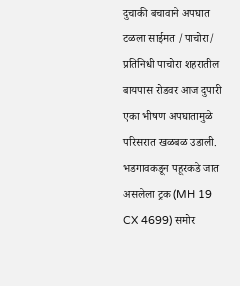दुचाकी बचावाने अपघात टळला साईमत /पाचोरा/ प्रतिनिधी पाचोरा शहरातील बायपास रोडवर आज दुपारी एका भीषण अपघातामुळे परिसरात खळबळ उडाली. भडगावकडून पहूरकडे जात असलेला ट्रक (MH 19 CX 4699) समोर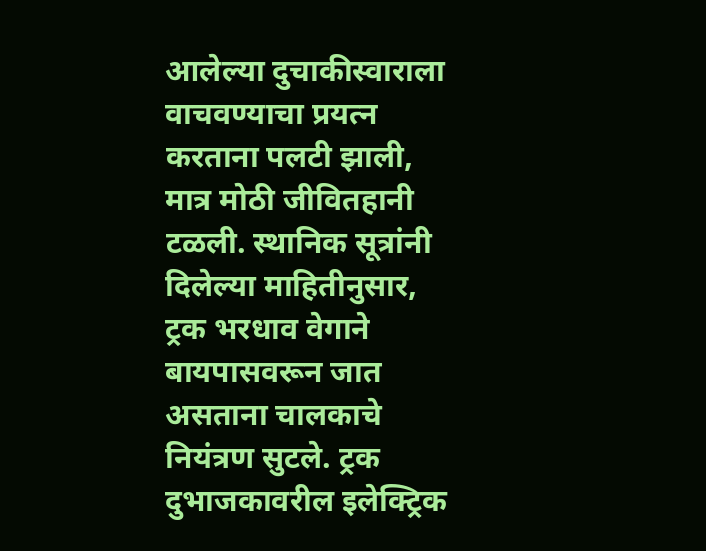आलेल्या दुचाकीस्वाराला वाचवण्याचा प्रयत्न करताना पलटी झाली, मात्र मोठी जीवितहानी टळली. स्थानिक सूत्रांनी दिलेल्या माहितीनुसार, ट्रक भरधाव वेगाने बायपासवरून जात असताना चालकाचे नियंत्रण सुटले. ट्रक दुभाजकावरील इलेक्ट्रिक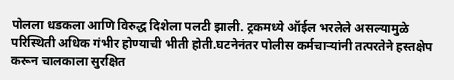पोलला धडकला आणि विरुद्ध दिशेला पलटी झाली. ट्रकमध्ये ऑईल भरलेले असल्यामुळे परिस्थिती अधिक गंभीर होण्याची भीती होती.घटनेनंतर पोलीस कर्मचाऱ्यांनी तत्परतेने हस्तक्षेप करून चालकाला सुरक्षित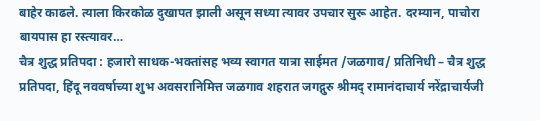बाहेर काढले. त्याला किरकोळ दुखापत झाली असून सध्या त्यावर उपचार सुरू आहेत. दरम्यान, पाचोरा बायपास हा रस्त्यावर…
चैत्र शुद्ध प्रतिपदा : हजारो साधक-भक्तांसह भव्य स्वागत यात्रा साईमत /जळगाव/ प्रतिनिधी – चैत्र शुद्ध प्रतिपदा, हिंदू नववर्षाच्या शुभ अवसरानिमित्त जळगाव शहरात जगद्गुरु श्रीमद् रामानंदाचार्य नरेंद्राचार्यजी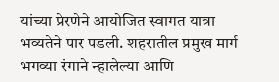यांच्या प्रेरणेने आयोजित स्वागत यात्रा भव्यतेने पार पडली. शहरातील प्रमुख मार्ग भगव्या रंगाने न्हालेल्या आणि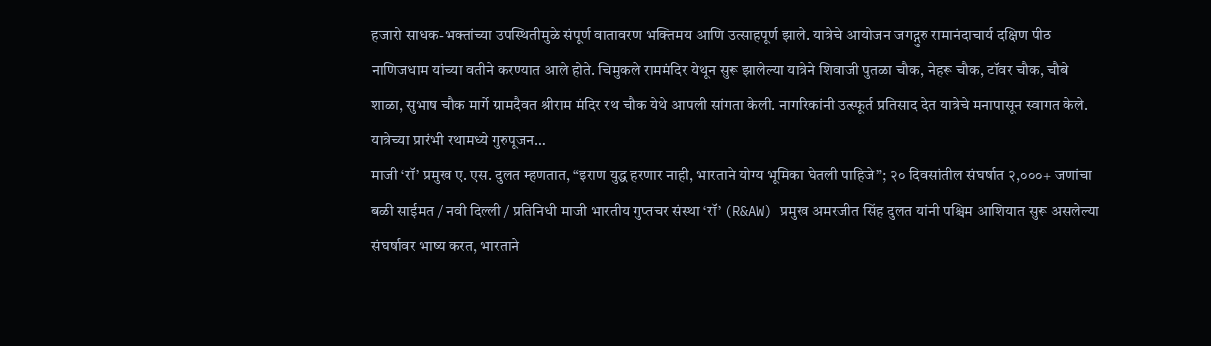हजारो साधक-भक्तांच्या उपस्थितीमुळे संपूर्ण वातावरण भक्तिमय आणि उत्साहपूर्ण झाले. यात्रेचे आयोजन जगद्गुरु रामानंदाचार्य दक्षिण पीठ नाणिजधाम यांच्या वतीने करण्यात आले होते. चिमुकले राममंदिर येथून सुरू झालेल्या यात्रेने शिवाजी पुतळा चौक, नेहरू चौक, टॉवर चौक, चौबे शाळा, सुभाष चौक मार्गे ग्रामदैवत श्रीराम मंदिर रथ चौक येथे आपली सांगता केली. नागरिकांनी उत्स्फूर्त प्रतिसाद देत यात्रेचे मनापासून स्वागत केले. यात्रेच्या प्रारंभी रथामध्ये गुरुपूजन…
माजी ‘रॉ’ प्रमुख ए. एस. दुलत म्हणतात, “इराण युद्ध हरणार नाही, भारताने योग्य भूमिका घेतली पाहिजे”; २० दिवसांतील संघर्षात २,०००+ जणांचा बळी साईमत / नवी दिल्ली / प्रतिनिधी माजी भारतीय गुप्तचर संस्था ‘रॉ’ (R&AW) प्रमुख अमरजीत सिंह दुलत यांनी पश्चिम आशियात सुरू असलेल्या संघर्षावर भाष्य करत, भारताने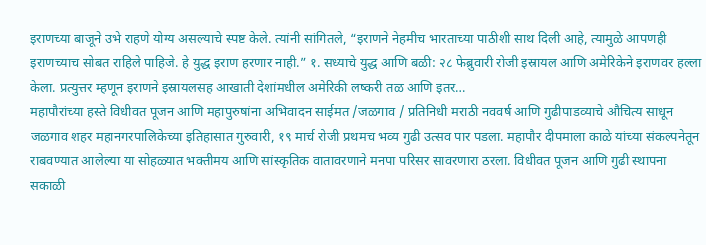इराणच्या बाजूने उभे राहणे योग्य असल्याचे स्पष्ट केले. त्यांनी सांगितले, “इराणने नेहमीच भारताच्या पाठीशी साथ दिली आहे, त्यामुळे आपणही इराणच्याच सोबत राहिले पाहिजे. हे युद्ध इराण हरणार नाही.” १. सध्याचे युद्ध आणि बळी: २८ फेब्रुवारी रोजी इस्रायल आणि अमेरिकेने इराणवर हल्ला केला. प्रत्युत्तर म्हणून इराणने इस्रायलसह आखाती देशांमधील अमेरिकी लष्करी तळ आणि इतर…
महापौरांच्या हस्ते विधीवत पूजन आणि महापुरुषांना अभिवादन साईमत /जळगाव / प्रतिनिधी मराठी नववर्ष आणि गुढीपाडव्याचे औचित्य साधून जळगाव शहर महानगरपालिकेच्या इतिहासात गुरुवारी, १९ मार्च रोजी प्रथमच भव्य गुढी उत्सव पार पडला. महापौर दीपमाला काळे यांच्या संकल्पनेतून राबवण्यात आलेल्या या सोहळ्यात भक्तीमय आणि सांस्कृतिक वातावरणाने मनपा परिसर सावरणारा ठरला. विधीवत पूजन आणि गुढी स्थापना सकाळी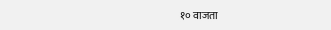१० वाजता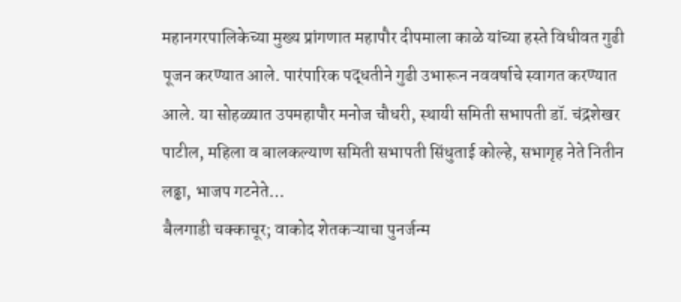महानगरपालिकेच्या मुख्य प्रांगणात महापौर दीपमाला काळे यांच्या हस्ते विधीवत गुढी पूजन करण्यात आले. पारंपारिक पद्धतीने गुढी उभारून नववर्षाचे स्वागत करण्यात आले. या सोहळ्यात उपमहापौर मनोज चौधरी, स्थायी समिती सभापती डॉ. चंद्रशेखर पाटील, महिला व बालकल्याण समिती सभापती सिंधुताई कोल्हे, सभागृह नेते नितीन लढ्ढा, भाजप गटनेते…
बैलगाडी चक्काचूर; वाकोद शेतकऱ्याचा पुनर्जन्म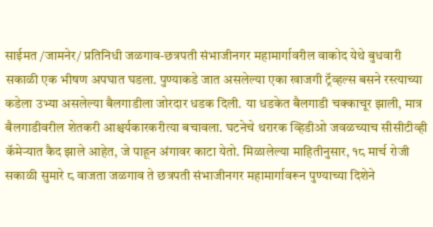साईमत /जामनेर/ प्रतिनिधी जळगाव-छत्रपती संभाजीनगर महामार्गावरील वाकोद येथे बुधवारी सकाळी एक भीषण अपघात घडला. पुण्याकडे जात असलेल्या एका खाजगी ट्रॅव्हल्स बसने रस्त्याच्या कडेला उभ्या असलेल्या बैलगाडीला जोरदार धडक दिली. या धडकेत बैलगाडी चक्काचूर झाली, मात्र बैलगाडीवरील शेतकरी आश्चर्यकारकरीत्या बचावला. घटनेचे थरारक व्हिडीओ जवळच्याच सीसीटीव्ही कॅमेऱ्यात कैद झाले आहेत, जे पाहून अंगावर काटा येतो. मिळालेल्या माहितीनुसार, १८ मार्च रोजी सकाळी सुमारे ८ वाजता जळगाव ते छत्रपती संभाजीनगर महामार्गावरून पुण्याच्या दिशेने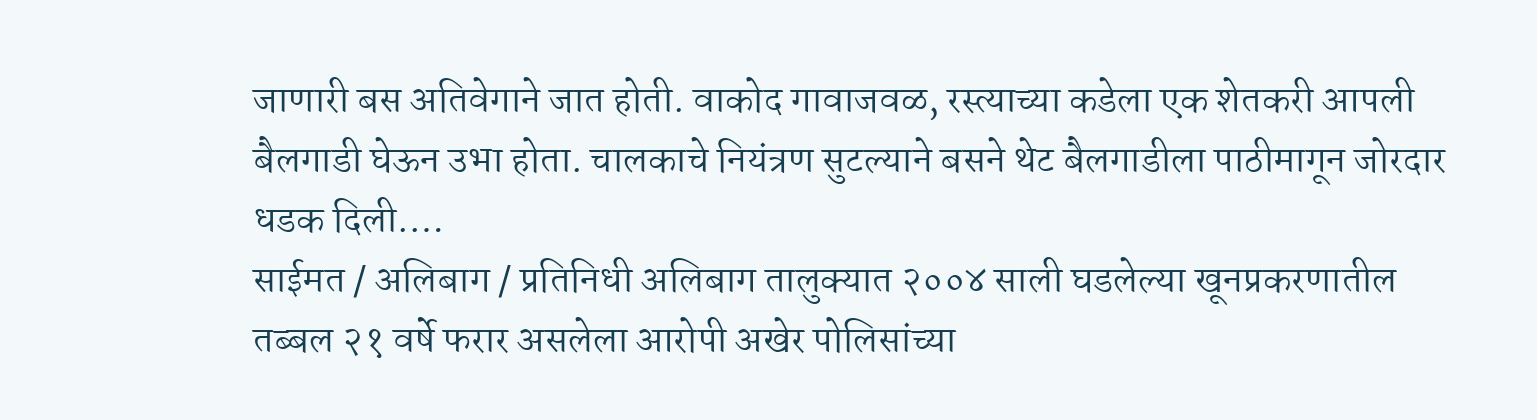जाणारी बस अतिवेगाने जात होती. वाकोद गावाजवळ, रस्त्याच्या कडेला एक शेतकरी आपली बैलगाडी घेऊन उभा होता. चालकाचे नियंत्रण सुटल्याने बसने थेट बैलगाडीला पाठीमागून जोरदार धडक दिली.…
साईमत / अलिबाग / प्रतिनिधी अलिबाग तालुक्यात २००४ साली घडलेल्या खूनप्रकरणातील तब्बल २१ वर्षे फरार असलेला आरोपी अखेर पोलिसांच्या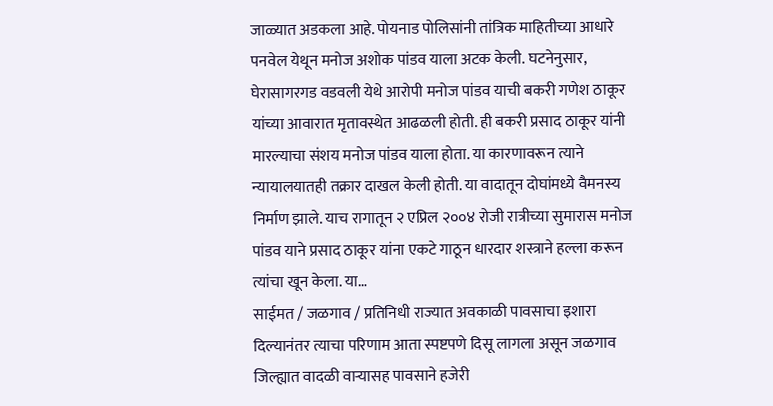जाळ्यात अडकला आहे. पोयनाड पोलिसांनी तांत्रिक माहितीच्या आधारे पनवेल येथून मनोज अशोक पांडव याला अटक केली. घटनेनुसार, घेरासागरगड वडवली येथे आरोपी मनोज पांडव याची बकरी गणेश ठाकूर यांच्या आवारात मृतावस्थेत आढळली होती. ही बकरी प्रसाद ठाकूर यांनी मारल्याचा संशय मनोज पांडव याला होता. या कारणावरून त्याने न्यायालयातही तक्रार दाखल केली होती. या वादातून दोघांमध्ये वैमनस्य निर्माण झाले. याच रागातून २ एप्रिल २००४ रोजी रात्रीच्या सुमारास मनोज पांडव याने प्रसाद ठाकूर यांना एकटे गाठून धारदार शस्त्राने हल्ला करून त्यांचा खून केला. या…
साईमत / जळगाव / प्रतिनिधी राज्यात अवकाळी पावसाचा इशारा दिल्यानंतर त्याचा परिणाम आता स्पष्टपणे दिसू लागला असून जळगाव जिल्ह्यात वादळी वाऱ्यासह पावसाने हजेरी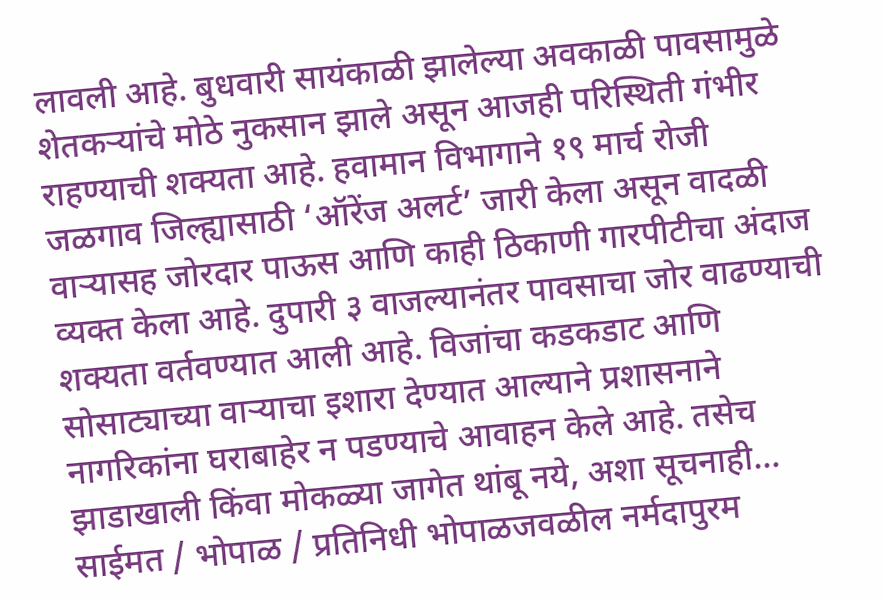लावली आहे. बुधवारी सायंकाळी झालेल्या अवकाळी पावसामुळे शेतकऱ्यांचे मोठे नुकसान झाले असून आजही परिस्थिती गंभीर राहण्याची शक्यता आहे. हवामान विभागाने १९ मार्च रोजी जळगाव जिल्ह्यासाठी ‘ऑरेंज अलर्ट’ जारी केला असून वादळी वाऱ्यासह जोरदार पाऊस आणि काही ठिकाणी गारपीटीचा अंदाज व्यक्त केला आहे. दुपारी ३ वाजल्यानंतर पावसाचा जोर वाढण्याची शक्यता वर्तवण्यात आली आहे. विजांचा कडकडाट आणि सोसाट्याच्या वाऱ्याचा इशारा देण्यात आल्याने प्रशासनाने नागरिकांना घराबाहेर न पडण्याचे आवाहन केले आहे. तसेच झाडाखाली किंवा मोकळ्या जागेत थांबू नये, अशा सूचनाही…
साईमत / भोपाळ / प्रतिनिधी भोपाळजवळील नर्मदापुरम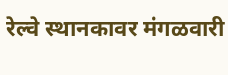रेल्वे स्थानकावर मंगळवारी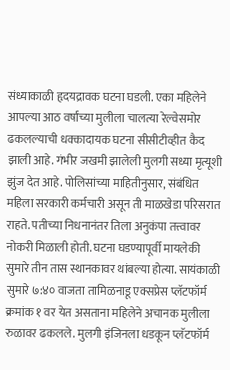संध्याकाळी हृदयद्रावक घटना घडली. एका महिलेने आपल्या आठ वर्षांच्या मुलीला चालत्या रेल्वेसमोर ढकलल्याची धक्कादायक घटना सीसीटीव्हीत कैद झाली आहे. गंभीर जखमी झालेली मुलगी सध्या मृत्यूशी झुंज देत आहे. पोलिसांच्या माहितीनुसार, संबंधित महिला सरकारी कर्मचारी असून ती माळखेडा परिसरात राहते. पतीच्या निधनानंतर तिला अनुकंपा तत्त्वावर नोकरी मिळाली होती. घटना घडण्यापूर्वी मायलेकी सुमारे तीन तास स्थानकावर थांबल्या होत्या. सायंकाळी सुमारे ७:४० वाजता तामिळनाडू एक्सप्रेस प्लॅटफॉर्म क्रमांक १ वर येत असताना महिलेने अचानक मुलीला रुळावर ढकलले. मुलगी इंजिनला धडकून प्लॅटफॉर्म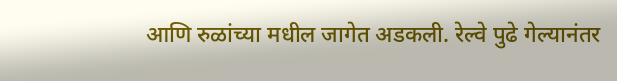आणि रुळांच्या मधील जागेत अडकली. रेल्वे पुढे गेल्यानंतर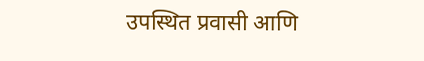उपस्थित प्रवासी आणि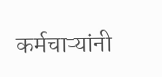कर्मचाऱ्यांनी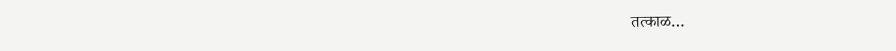तत्काळ…